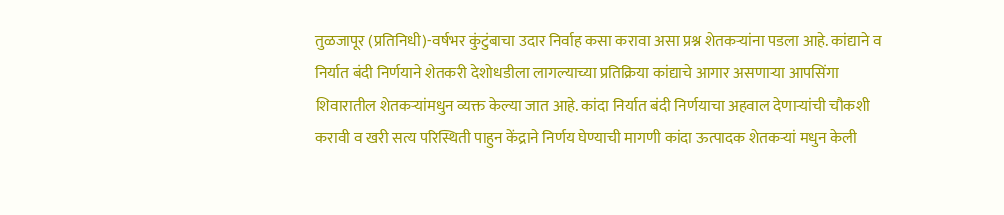तुळजापूर (प्रतिनिधी)-वर्षभर कुंटुंबाचा उदार निर्वाह कसा करावा असा प्रश्न शेतकऱ्यांना पडला आहे. कांद्याने व निर्यात बंदी निर्णयाने शेतकरी देशोधडीला लागल्याच्या प्रतिक्रिया कांद्याचे आगार असणाऱ्या आपसिंगा शिवारातील शेतकऱ्यांमधुन व्यक्त केल्या जात आहे. कांदा निर्यात बंदी निर्णयाचा अहवाल देणाऱ्यांची चौकशी करावी व खरी सत्य परिस्थिती पाहुन केंद्राने निर्णय घेण्याची मागणी कांदा ऊत्पादक शेतकऱ्यां मधुन केली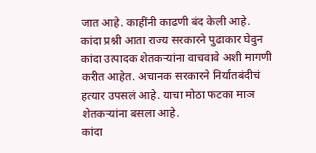जात आहे. काहींनी काढणी बंद केली आहे. कांदा प्रश्नी आता राज्य सरकारने पुढाकार घेवुन कांदा उत्पादक शेतकऱ्यांना वाचवावे अशी मागणी करीत आहेत. अचानक सरकारने निर्यातबंदीचं हत्यार उपसलं आहे. याचा मोठा फटका माञ शेतकऱ्यांना बसला आहे.
कांदा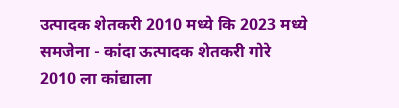उत्पादक शेतकरी 2010 मध्ये कि 2023 मध्ये समजेना - कांदा ऊत्पादक शेतकरी गोरे
2010 ला कांद्याला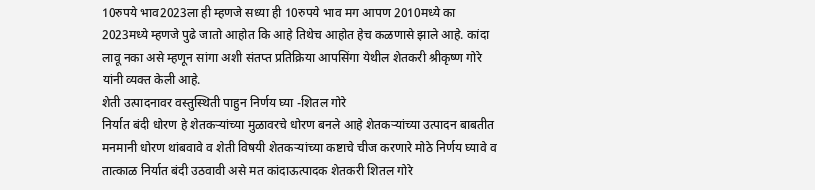10रुपये भाव2023ला ही म्हणजे सध्या ही 10रुपये भाव मग आपण 2010मध्ये का 2023मध्ये म्हणजे पुढे जातो आहोत कि आहे तिथेच आहोत हेच कळणासे झाले आहे. कांदा लावू नका असे म्हणून सांगा अशी संतप्त प्रतिक्रिया आपसिंगा येथील शेतकरी श्रीकृष्ण गोरे यांनी व्यक्त केली आहे.
शेती उत्पादनावर वस्तुस्थिती पाहुन निर्णय घ्या -शितल गोरे
निर्यात बंदी धोरण हे शेतकऱ्यांच्या मुळावरचे धोरण बनले आहे शेतकऱ्यांच्या उत्पादन बाबतीत मनमानी धोरण थांबवावे व शेती विषयी शेतकऱ्यांच्या कष्टाचे चीज करणारे मोठे निर्णय घ्यावे व तात्काळ निर्यात बंदी उठवावी असे मत कांदाऊत्पादक शेतकरी शितल गोरे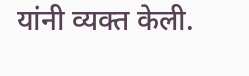यांनी व्यक्त केली.